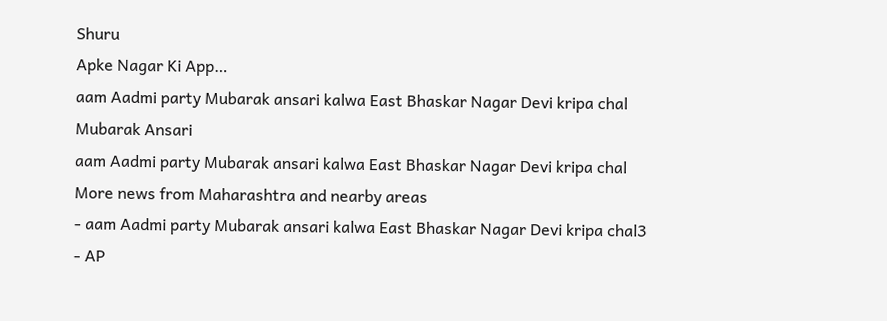Shuru
Apke Nagar Ki App…
aam Aadmi party Mubarak ansari kalwa East Bhaskar Nagar Devi kripa chal
Mubarak Ansari
aam Aadmi party Mubarak ansari kalwa East Bhaskar Nagar Devi kripa chal
More news from Maharashtra and nearby areas
- aam Aadmi party Mubarak ansari kalwa East Bhaskar Nagar Devi kripa chal3
- AP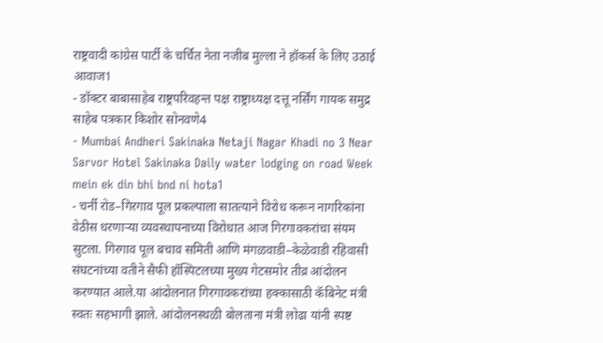राष्ट्रवादी कांग्रेस पार्टी के चर्चित नेता नजीब मुल्ला ने हॉकर्स के लिए उठाई आवाज1
- डॉक्टर बाबासाहेब राष्ट्रपरिवहन्त पक्ष राष्ट्राध्यक्ष दत्तू नर्सिंग गायक समुद्र साहेब पत्रकार किशोर सोनवणे4
- Mumbai Andheri Sakinaka Netaji Nagar Khadi no 3 Near Sarvor Hotel Sakinaka Daily water lodging on road Week mein ek din bhi bnd ni hota1
- चर्नी रोड–गिरगाव पूल प्रकल्पाला सातत्याने विरोध करून नागरिकांना वेठीस धरणाऱ्या व्यवस्थापनाच्या विरोधात आज गिरगावकरांचा संयम सुटला. गिरगाव पूल बचाव समिती आणि मंगळवाडी–केळेवाडी रहिवासी संघटनांच्या वतीने सैफी हॉस्पिटलच्या मुख्य गेटसमोर तीव्र आंदोलन करण्यात आले.या आंदोलनात गिरगावकरांच्या हक्कासाठी कॅबिनेट मंत्री स्वतः सहभागी झाले. आंदोलनस्थळी बोलताना मंत्री लोढा यांनी स्पष्ट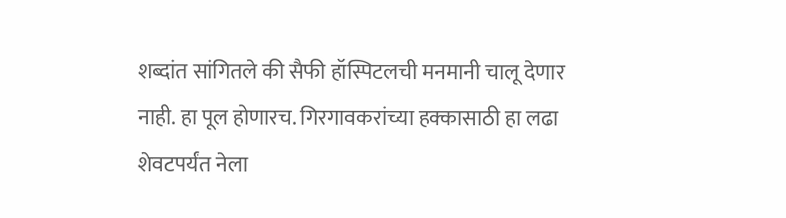शब्दांत सांगितले की सैफी हॉस्पिटलची मनमानी चालू देणार नाही. हा पूल होणारच. गिरगावकरांच्या हक्कासाठी हा लढा शेवटपर्यंत नेला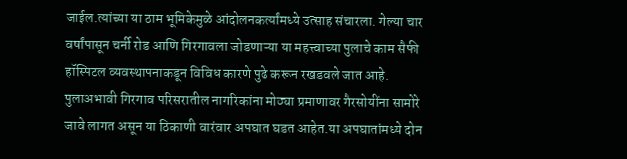जाईल.त्यांच्या या ठाम भूमिकेमुळे आंदोलनकर्त्यांमध्ये उत्साह संचारला. गेल्या चार वर्षांपासून चर्नी रोड आणि गिरगावला जोडणाऱ्या या महत्त्वाच्या पुलाचे काम सैफी हॉस्पिटल व्यवस्थापनाकडून विविध कारणे पुढे करून रखडवले जात आहे. पुलाअभावी गिरगाव परिसरातील नागरिकांना मोठ्या प्रमाणावर गैरसोयींना सामोरे जावे लागत असून या ठिकाणी वारंवार अपघात घडत आहेत.या अपघातांमध्ये दोन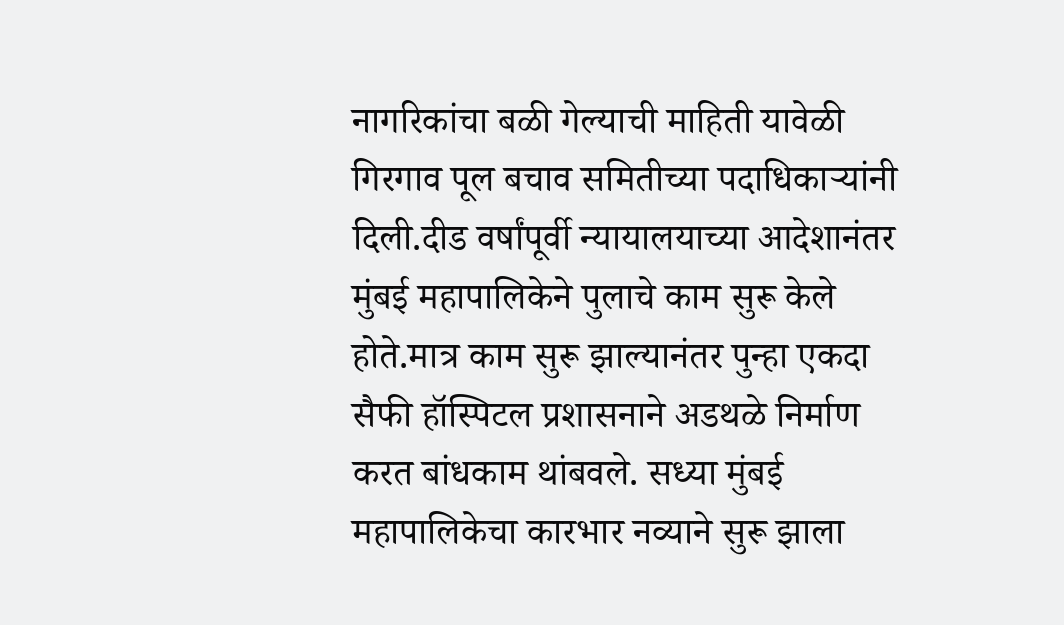नागरिकांचा बळी गेल्याची माहिती यावेळी गिरगाव पूल बचाव समितीच्या पदाधिकाऱ्यांनी दिली.दीड वर्षांपूर्वी न्यायालयाच्या आदेशानंतर मुंबई महापालिकेने पुलाचे काम सुरू केले होते.मात्र काम सुरू झाल्यानंतर पुन्हा एकदा सैफी हॉस्पिटल प्रशासनाने अडथळे निर्माण करत बांधकाम थांबवले. सध्या मुंबई महापालिकेचा कारभार नव्याने सुरू झाला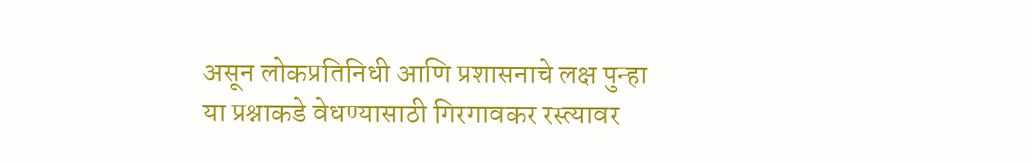असून लोकप्रतिनिधी आणि प्रशासनाचे लक्ष पुन्हा या प्रश्नाकडे वेधण्यासाठी गिरगावकर रस्त्यावर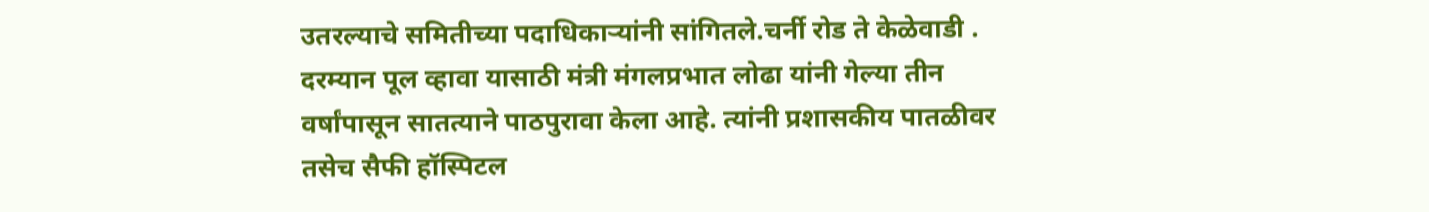उतरल्याचे समितीच्या पदाधिकाऱ्यांनी सांगितले.चर्नी रोड ते केळेवाडी . दरम्यान पूल व्हावा यासाठी मंत्री मंगलप्रभात लोढा यांनी गेल्या तीन वर्षांपासून सातत्याने पाठपुरावा केला आहे. त्यांनी प्रशासकीय पातळीवर तसेच सैफी हॉस्पिटल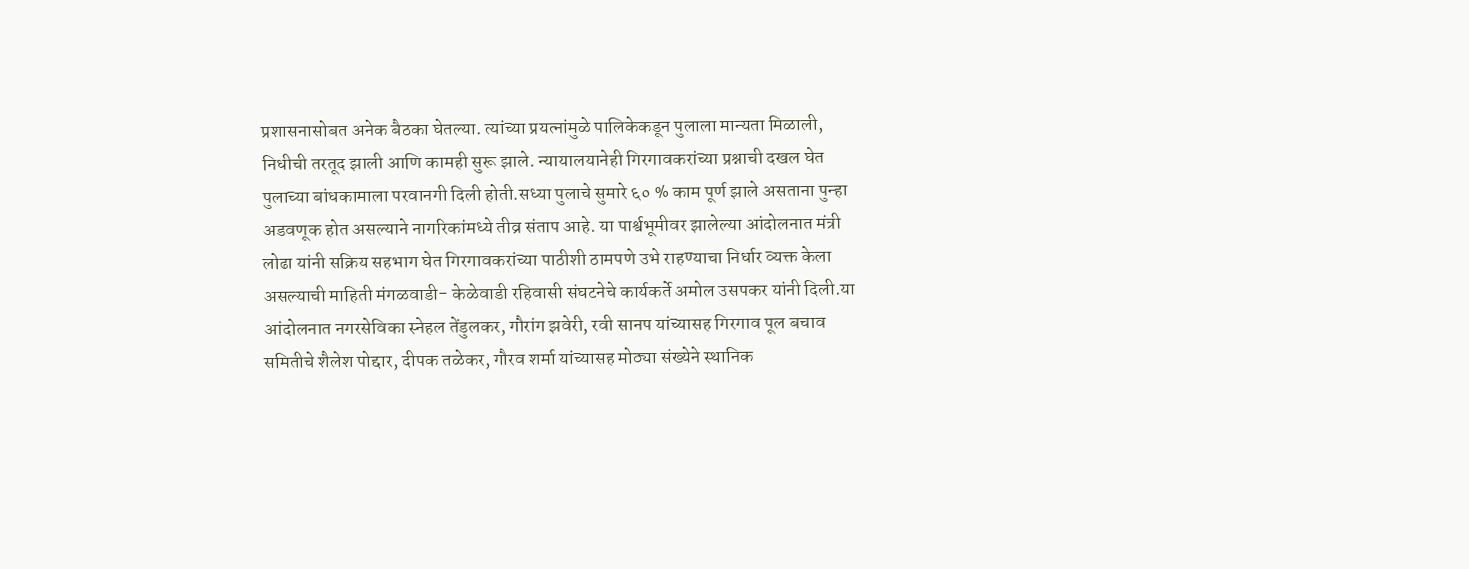प्रशासनासोबत अनेक बैठका घेतल्या. त्यांच्या प्रयत्नांमुळे पालिकेकडून पुलाला मान्यता मिळाली, निधीची तरतूद झाली आणि कामही सुरू झाले. न्यायालयानेही गिरगावकरांच्या प्रश्नाची दखल घेत पुलाच्या बांधकामाला परवानगी दिली होती.सध्या पुलाचे सुमारे ६० % काम पूर्ण झाले असताना पुन्हा अडवणूक होत असल्याने नागरिकांमध्ये तीव्र संताप आहे. या पार्श्वभूमीवर झालेल्या आंदोलनात मंत्री लोढा यांनी सक्रिय सहभाग घेत गिरगावकरांच्या पाठीशी ठामपणे उभे राहण्याचा निर्धार व्यक्त केला असल्याची माहिती मंगळवाडी- केळेवाडी रहिवासी संघटनेचे कार्यकर्ते अमोल उसपकर यांनी दिली.या आंदोलनात नगरसेविका स्नेहल तेंडुलकर, गौरांग झवेरी, रवी सानप यांच्यासह गिरगाव पूल बचाव समितीचे शैलेश पोद्दार, दीपक तळेकर, गौरव शर्मा यांच्यासह मोठ्या संख्येने स्थानिक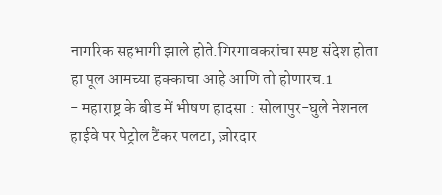नागरिक सहभागी झाले होते.गिरगावकरांचा स्पष्ट संदेश होता हा पूल आमच्या हक्काचा आहे आणि तो होणारच.1
- महाराष्ट्र के बीड में भीषण हादसा : सोलापुर-घुले नेशनल हाईवे पर पेट्रोल टैंकर पलटा, ज़ोरदार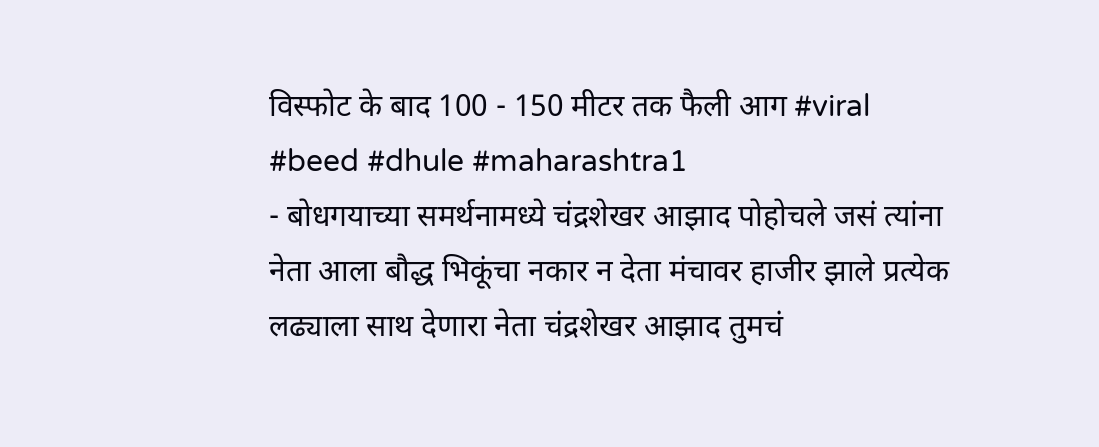विस्फोट के बाद 100 - 150 मीटर तक फैली आग #viral #beed #dhule #maharashtra1
- बोधगयाच्या समर्थनामध्ये चंद्रशेखर आझाद पोहोचले जसं त्यांना नेता आला बौद्ध भिकूंचा नकार न देता मंचावर हाजीर झाले प्रत्येक लढ्याला साथ देणारा नेता चंद्रशेखर आझाद तुमचं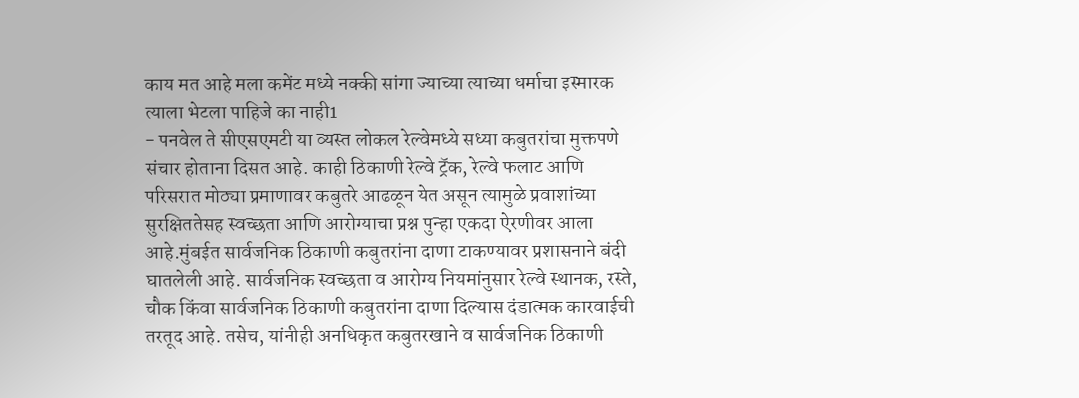काय मत आहे मला कमेंट मध्ये नक्की सांगा ज्याच्या त्याच्या धर्माचा इस्मारक त्याला भेटला पाहिजे का नाही1
- पनवेल ते सीएसएमटी या व्यस्त लोकल रेल्वेमध्ये सध्या कबुतरांचा मुक्तपणे संचार होताना दिसत आहे. काही ठिकाणी रेल्वे ट्रॅक, रेल्वे फलाट आणि परिसरात मोठ्या प्रमाणावर कबुतरे आढळून येत असून त्यामुळे प्रवाशांच्या सुरक्षिततेसह स्वच्छता आणि आरोग्याचा प्रश्न पुन्हा एकदा ऐरणीवर आला आहे.मुंबईत सार्वजनिक ठिकाणी कबुतरांना दाणा टाकण्यावर प्रशासनाने बंदी घातलेली आहे. सार्वजनिक स्वच्छता व आरोग्य नियमांनुसार रेल्वे स्थानक, रस्ते, चौक किंवा सार्वजनिक ठिकाणी कबुतरांना दाणा दिल्यास दंडात्मक कारवाईची तरतूद आहे. तसेच, यांनीही अनधिकृत कबुतरखाने व सार्वजनिक ठिकाणी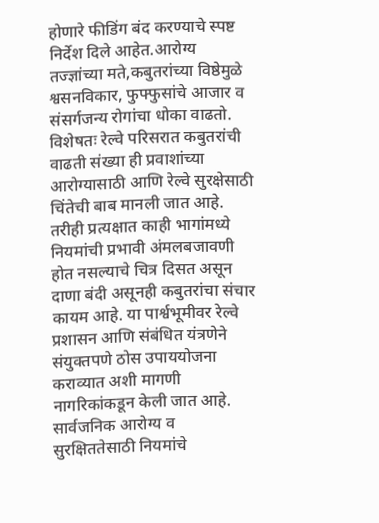होणारे फीडिंग बंद करण्याचे स्पष्ट निर्देश दिले आहेत.आरोग्य तज्ज्ञांच्या मते,कबुतरांच्या विष्ठेमुळे श्वसनविकार, फुफ्फुसांचे आजार व संसर्गजन्य रोगांचा धोका वाढतो. विशेषतः रेल्वे परिसरात कबुतरांची वाढती संख्या ही प्रवाशांच्या आरोग्यासाठी आणि रेल्वे सुरक्षेसाठी चिंतेची बाब मानली जात आहे. तरीही प्रत्यक्षात काही भागांमध्ये नियमांची प्रभावी अंमलबजावणी होत नसल्याचे चित्र दिसत असून दाणा बंदी असूनही कबुतरांचा संचार कायम आहे. या पार्श्वभूमीवर रेल्वे प्रशासन आणि संबंधित यंत्रणेने संयुक्तपणे ठोस उपाययोजना कराव्यात अशी मागणी नागरिकांकडून केली जात आहे. सार्वजनिक आरोग्य व सुरक्षिततेसाठी नियमांचे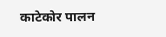काटेकोर पालन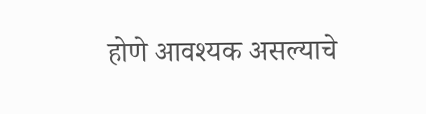होणे आवश्यक असल्याचे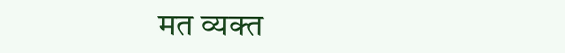मत व्यक्त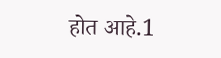होत आहे.1